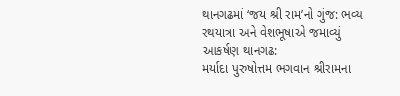થાનગઢમાં ‘જય શ્રી રામ’નો ગુંજ: ભવ્ય રથયાત્રા અને વેશભૂષાએ જમાવ્યું આકર્ષણ થાનગઢ:
મર્યાદા પુરુષોત્તમ ભગવાન શ્રીરામના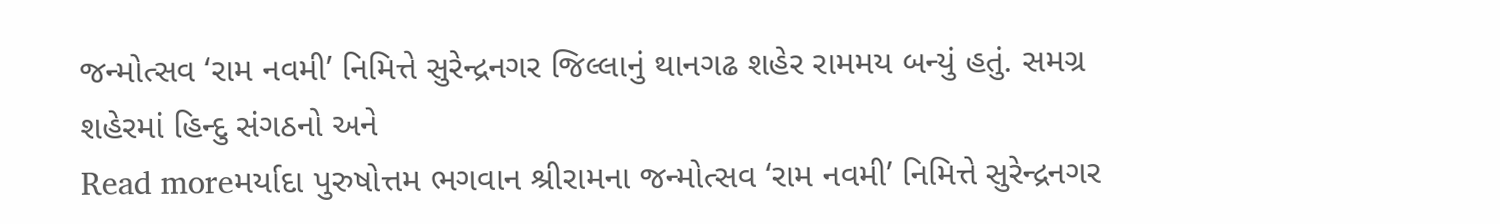જન્મોત્સવ ‘રામ નવમી’ નિમિત્તે સુરેન્દ્રનગર જિલ્લાનું થાનગઢ શહેર રામમય બન્યું હતું. સમગ્ર શહેરમાં હિન્દુ સંગઠનો અને
Read moreમર્યાદા પુરુષોત્તમ ભગવાન શ્રીરામના જન્મોત્સવ ‘રામ નવમી’ નિમિત્તે સુરેન્દ્રનગર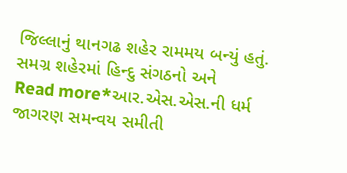જિલ્લાનું થાનગઢ શહેર રામમય બન્યું હતું. સમગ્ર શહેરમાં હિન્દુ સંગઠનો અને
Read more*આર.એસ.એસ.ની ધર્મ જાગરણ સમન્વય સમીતી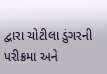દ્વારા ચોટીલા ડુંગરની પરીક્રમા અને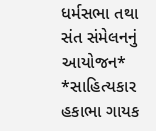ધર્મસભા તથા સંત સંમેલનનું આયોજન* *સાહિત્યકાર હકાભા ગાયક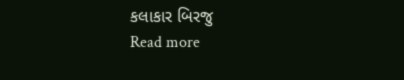કલાકાર બિરજુ
Read more